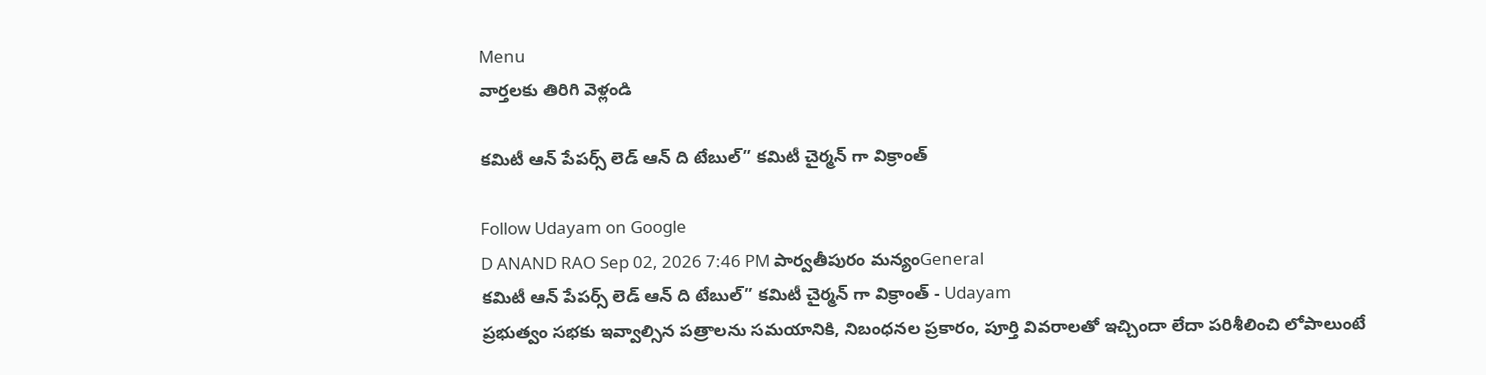Menu
వార్తలకు తిరిగి వెళ్లండి

కమిటీ ఆన్ పేపర్స్ లెడ్ ఆన్ ది టేబుల్” కమిటీ చైర్మన్ గా విక్రాంత్

Follow Udayam on Google
D ANAND RAO Sep 02, 2026 7:46 PM పార్వతీపురం మన్యంGeneral
కమిటీ ఆన్ పేపర్స్ లెడ్ ఆన్ ది టేబుల్” కమిటీ చైర్మన్ గా విక్రాంత్ - Udayam
ప్రభుత్వం సభకు ఇవ్వాల్సిన పత్రాలను సమయానికి, నిబంధనల ప్రకారం, పూర్తి వివరాలతో ఇచ్చిందా లేదా పరిశీలించి లోపాలుంటే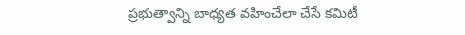ప్రభుత్వాన్ని బాధ్యత వహించేలా చేసే కమిటీ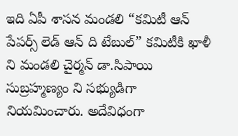ఇది ఏపీ శాసన మండలి “కమిటీ ఆన్ పేపర్స్ లెడ్ ఆన్ ది టేబుల్” కమిటీకి ఖాళీ ని మండలి చైర్మన్ డా.సిపాయి సుబ్రహ్మణ్యం ని సభ్యుడిగా నియమించారు. అదేవిధంగా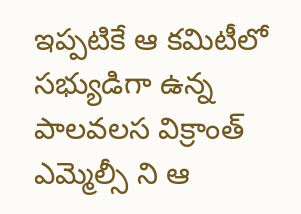ఇప్పటికే ఆ కమిటీలో సభ్యుడిగా ఉన్న పాలవలస విక్రాంత్ ఎమ్మెల్సీ ని ఆ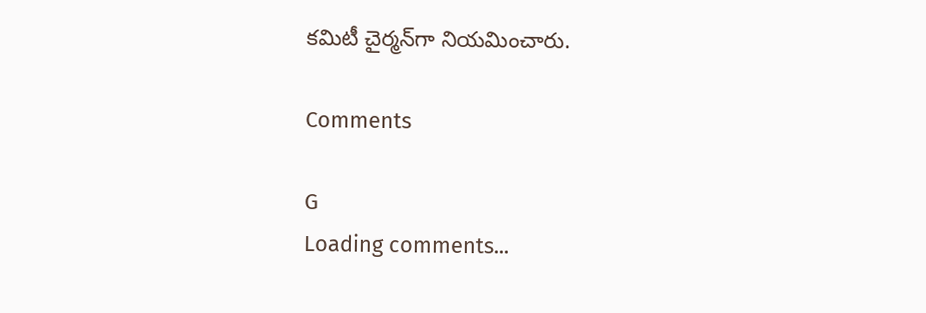కమిటీ చైర్మన్‌గా నియమించారు.

Comments

G
Loading comments...